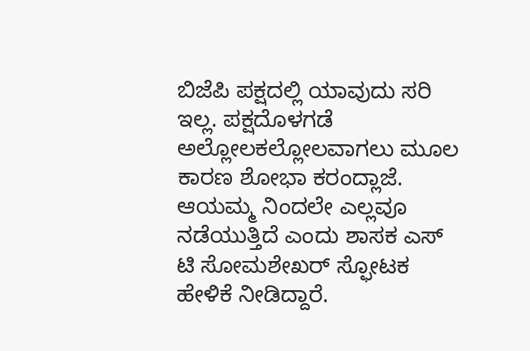ಬಿಜೆಪಿ ಪಕ್ಷದಲ್ಲಿ ಯಾವುದು ಸರಿ ಇಲ್ಲ. ಪಕ್ಷದೊಳಗಡೆ ಅಲ್ಲೋಲಕಲ್ಲೋಲವಾಗಲು ಮೂಲ ಕಾರಣ ಶೋಭಾ ಕರಂದ್ಲಾಜೆ. ಆಯಮ್ಮ ನಿಂದಲೇ ಎಲ್ಲವೂ ನಡೆಯುತ್ತಿದೆ ಎಂದು ಶಾಸಕ ಎಸ್ ಟಿ ಸೋಮಶೇಖರ್ ಸ್ಫೋಟಕ ಹೇಳಿಕೆ ನೀಡಿದ್ದಾರೆ.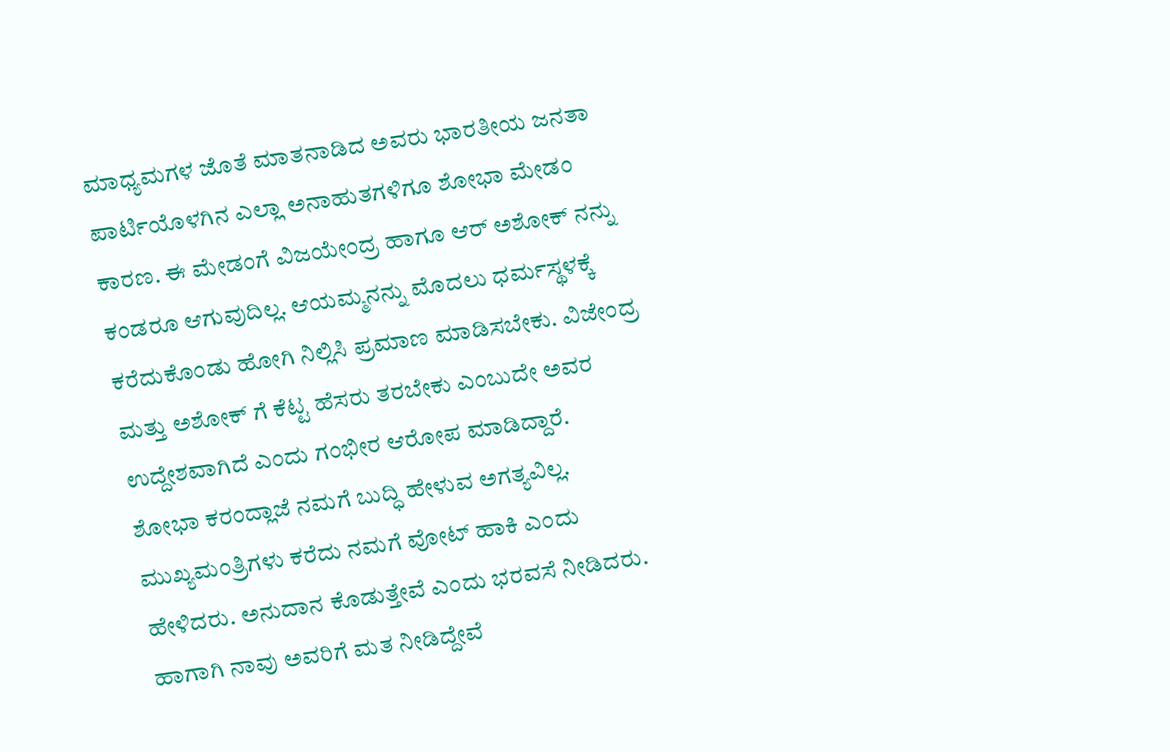ಮಾಧ್ಯಮಗಳ ಜೊತೆ ಮಾತನಾಡಿದ ಅವರು ಭಾರತೀಯ ಜನತಾ ಪಾರ್ಟಿಯೊಳಗಿನ ಎಲ್ಲಾ ಅನಾಹುತಗಳಿಗೂ ಶೋಭಾ ಮೇಡಂ ಕಾರಣ. ಈ ಮೇಡಂಗೆ ವಿಜಯೇಂದ್ರ ಹಾಗೂ ಆರ್ ಅಶೋಕ್ ನನ್ನು ಕಂಡರೂ ಆಗುವುದಿಲ್ಲ. ಆಯಮ್ಮನನ್ನು ಮೊದಲು ಧರ್ಮಸ್ಥಳಕ್ಕೆ ಕರೆದುಕೊಂಡು ಹೋಗಿ ನಿಲ್ಲಿಸಿ ಪ್ರಮಾಣ ಮಾಡಿಸಬೇಕು. ವಿಜೇಂದ್ರ ಮತ್ತು ಅಶೋಕ್ ಗೆ ಕೆಟ್ಟ ಹೆಸರು ತರಬೇಕು ಎಂಬುದೇ ಅವರ ಉದ್ದೇಶವಾಗಿದೆ ಎಂದು ಗಂಭೀರ ಆರೋಪ ಮಾಡಿದ್ದಾರೆ.
ಶೋಭಾ ಕರಂದ್ಲಾಜೆ ನಮಗೆ ಬುದ್ಧಿ ಹೇಳುವ ಅಗತ್ಯವಿಲ್ಲ. ಮುಖ್ಯಮಂತ್ರಿಗಳು ಕರೆದು ನಮಗೆ ವೋಟ್ ಹಾಕಿ ಎಂದು ಹೇಳಿದರು. ಅನುದಾನ ಕೊಡುತ್ತೇವೆ ಎಂದು ಭರವಸೆ ನೀಡಿದರು. ಹಾಗಾಗಿ ನಾವು ಅವರಿಗೆ ಮತ ನೀಡಿದ್ದೇವೆ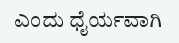ಎಂದು ಧೈರ್ಯವಾಗಿ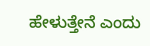ಹೇಳುತ್ತೇನೆ ಎಂದು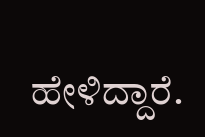ಹೇಳಿದ್ದಾರೆ.